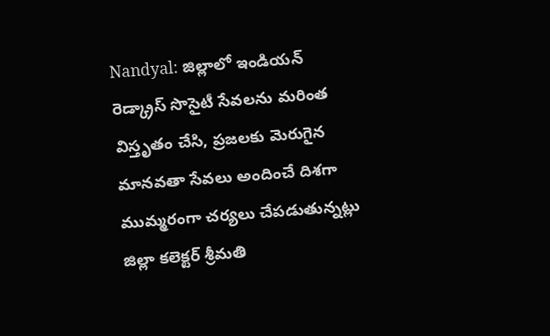Nandyal: జిల్లాలో ఇండియన్ రెడ్క్రాస్ సొసైటీ సేవలను మరింత విస్తృతం చేసి, ప్రజలకు మెరుగైన మానవతా సేవలు అందించే దిశగా ముమ్మరంగా చర్యలు చేపడుతున్నట్లు జిల్లా కలెక్టర్ శ్రీమతి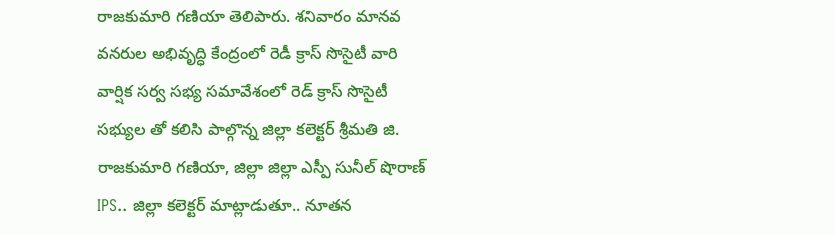రాజకుమారి గణియా తెలిపారు. శనివారం మానవ వనరుల అభివృద్ధి కేంద్రంలో రెడీ క్రాస్ సొసైటీ వారి వార్షిక సర్వ సభ్య సమావేశంలో రెడ్ క్రాస్ సొసైటీ సభ్యుల తో కలిసి పాల్గొన్న జిల్లా కలెక్టర్ శ్రీమతి జి. రాజకుమారి గణియా, జిల్లా జిల్లా ఎస్పీ సునీల్ షొరాణ్ IPS.. జిల్లా కలెక్టర్ మాట్లాడుతూ.. నూతన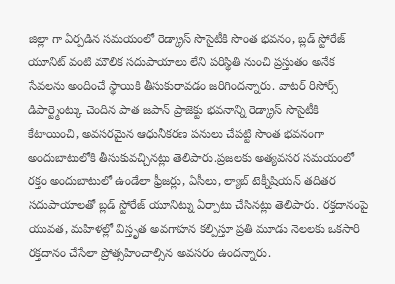జిల్లా గా ఏర్పడిన సమయంలో రెడ్క్రాస్ సొసైటీకి సొంత భవనం, బ్లడ్ స్టోరేజ్ యూనిట్ వంటి మౌలిక సదుపాయాలు లేని పరిస్థితి నుంచి ప్రస్తుతం అనేక సేవలను అందించే స్థాయికి తీసుకురావడం జరిగిందన్నారు. వాటర్ రిసోర్స్ డిపార్ట్మెంట్కు చెందిన పాత జపాన్ ప్రాజెక్టు భవనాన్ని రెడ్క్రాస్ సొసైటీకి కేటాయించి, అవసరమైన ఆధునీకరణ పనులు చేపట్టి సొంత భవనంగా అందుబాటులోకి తీసుకువచ్చినట్లు తెలిపారు.ప్రజలకు అత్యవసర సమయంలో రక్తం అందుబాటులో ఉండేలా ఫ్రీజర్లు, ఏసీలు, ల్యాబ్ టెక్నీషియన్ తదితర సదుపాయాలతో బ్లడ్ స్టోరేజ్ యూనిట్ను ఏర్పాటు చేసినట్లు తెలిపారు. రక్తదానంపై యువత, మహిళల్లో విస్తృత అవగాహన కల్పిస్తూ ప్రతి మూడు నెలలకు ఒకసారి రక్తదానం చేసేలా ప్రోత్సహించాల్సిన అవసరం ఉందన్నారు.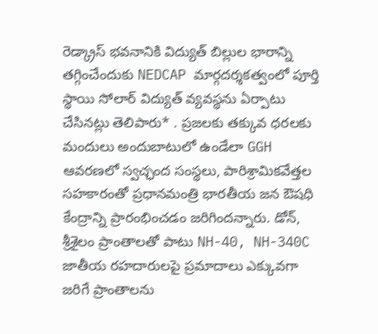రెడ్క్రాస్ భవనానికి విద్యుత్ బిల్లుల భారాన్ని తగ్గించేందుకు NEDCAP మార్గదర్శకత్వంలో పూర్తి స్థాయి సోలార్ విద్యుత్ వ్యవస్థను ఏర్పాటు చేసినట్లు తెలిపారు* . ప్రజలకు తక్కువ ధరలకు మందులు అందుబాటులో ఉండేలా GGH ఆవరణలో స్వచ్ఛంద సంస్థలు, పారిశ్రామికవేత్తల సహకారంతో ప్రధానమంత్రి భారతీయ జన ఔషధి కేంద్రాన్ని ప్రారంభించడం జరిగిందన్నారు. డోన్, శ్రీశైలం ప్రాంతాలతో పాటు NH-40, NH-340C జాతీయ రహదారులపై ప్రమాదాలు ఎక్కువగా జరిగే ప్రాంతాలను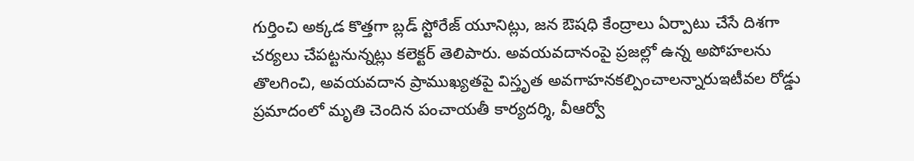గుర్తించి అక్కడ కొత్తగా బ్లడ్ స్టోరేజ్ యూనిట్లు, జన ఔషధి కేంద్రాలు ఏర్పాటు చేసే దిశగా చర్యలు చేపట్టనున్నట్లు కలెక్టర్ తెలిపారు. అవయవదానంపై ప్రజల్లో ఉన్న అపోహలను తొలగించి, అవయవదాన ప్రాముఖ్యతపై విస్తృత అవగాహనకల్పించాలన్నారుఇటీవల రోడ్డు ప్రమాదంలో మృతి చెందిన పంచాయతీ కార్యదర్శి, వీఆర్వో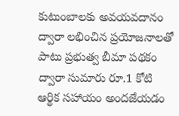కుటుంబాలకు అవయవదానం ద్వారా లభించిన ప్రయోజనాలతో పాటు ప్రభుత్వ బీమా పథకం ద్వారా సుమారు రూ.1 కోటి ఆర్థిక సహాయం అందజేయడం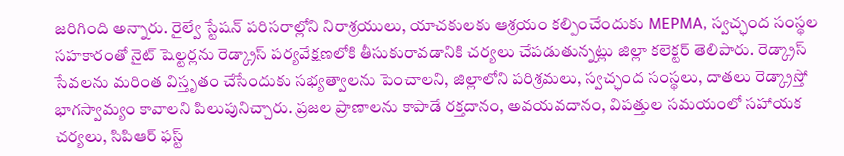జరిగింది అన్నారు. రైల్వే స్టేషన్ పరిసరాల్లోని నిరాశ్రయులు, యాచకులకు ఆశ్రయం కల్పించేందుకు MEPMA, స్వచ్ఛంద సంస్థల సహకారంతో నైట్ షెల్టర్లను రెడ్క్రాస్ పర్యవేక్షణలోకి తీసుకురావడానికి చర్యలు చేపడుతున్నట్లు జిల్లా కలెక్టర్ తెలిపారు. రెడ్క్రాస్ సేవలను మరింత విస్తృతం చేసేందుకు సభ్యత్వాలను పెంచాలని, జిల్లాలోని పరిశ్రమలు, స్వచ్ఛంద సంస్థలు, దాతలు రెడ్క్రాస్తో భాగస్వామ్యం కావాలని పిలుపునిచ్చారు. ప్రజల ప్రాణాలను కాపాడే రక్తదానం, అవయవదానం, విపత్తుల సమయంలో సహాయక చర్యలు, సిపిఆర్ ఫస్ట్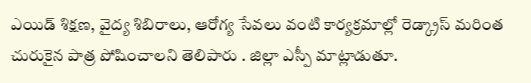ఎయిడ్ శిక్షణ, వైద్య శిబిరాలు, ఆరోగ్య సేవలు వంటి కార్యక్రమాల్లో రెడ్క్రాస్ మరింత చురుకైన పాత్ర పోషించాలని తెలిపారు . జిల్లా ఎస్పీ మాట్లాడుతూ.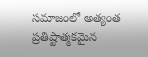సమాజంలో అత్యంత ప్రతిష్టాత్మకమైన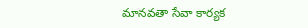మానవతా సేవా కార్యక